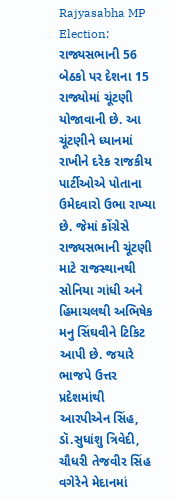Rajyasabha MP Election: રાજ્યસભાની 56 બેઠકો પર દેશના 15 રાજ્યોમાં ચૂંટણી યોજાવાની છે. આ ચૂંટણીને ધ્યાનમાં રાખીને દરેક રાજકીય પાર્ટીઓએ પોતાના ઉમેદવારો ઉભા રાખ્યા છે. જેમાં કોંગ્રેસે રાજ્યસભાની ચૂંટણી માટે રાજસ્થાનથી સોનિયા ગાંધી અને હિમાચલથી અભિષેક મનુ સિંઘવીને ટિકિટ આપી છે. જયારે ભાજપે ઉત્તર પ્રદેશમાંથી આરપીએન સિંહ, ડૉ.સુધાંશુ ત્રિવેદી, ચૌધરી તેજવીર સિંહ વગેરેને મેદાનમાં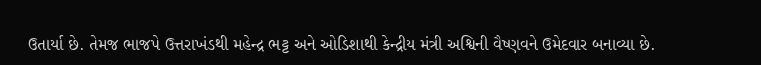ઉતાર્યા છે. તેમજ ભાજપે ઉત્તરાખંડથી મહેન્દ્ર ભટ્ટ અને ઓડિશાથી કેન્દ્રીય મંત્રી અશ્વિની વૈષ્ણવને ઉમેદવાર બનાવ્યા છે.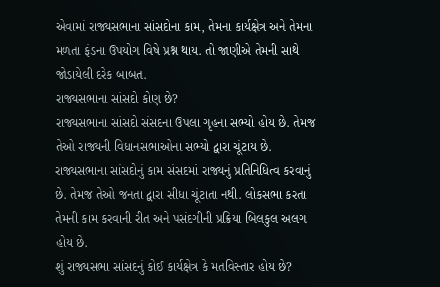એવામાં રાજ્યસભાના સાંસદોના કામ, તેમના કાર્યક્ષેત્ર અને તેમના મળતા ફંડના ઉપયોગ વિષે પ્રશ્ન થાય. તો જાણીએ તેમની સાથે જોડાયેલી દરેક બાબત.
રાજ્યસભાના સાંસદો કોણ છે?
રાજ્યસભાના સાંસદો સંસદના ઉપલા ગૃહના સભ્યો હોય છે. તેમજ તેઓ રાજ્યની વિધાનસભાઓના સભ્યો દ્વારા ચૂંટાય છે. રાજ્યસભાના સાંસદોનું કામ સંસદમાં રાજ્યનું પ્રતિનિધિત્વ કરવાનું છે. તેમજ તેઓ જનતા દ્વારા સીધા ચૂંટાતા નથી. લોકસભા કરતા તેમની કામ કરવાની રીત અને પસંદગીની પ્રક્રિયા બિલકુલ અલગ હોય છે.
શું રાજ્યસભા સાંસદનું કોઈ કાર્યક્ષેત્ર કે મતવિસ્તાર હોય છે?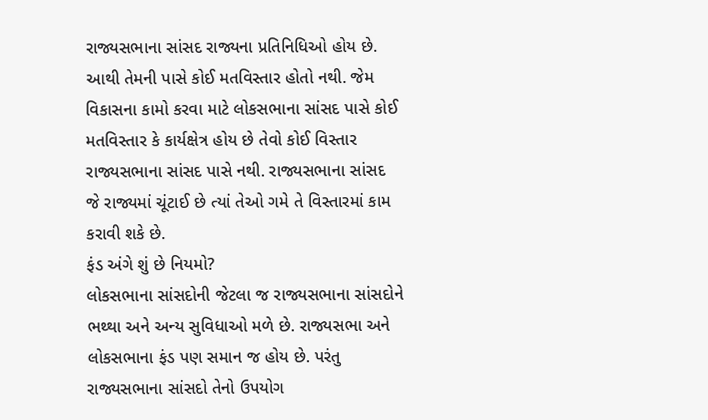રાજ્યસભાના સાંસદ રાજ્યના પ્રતિનિધિઓ હોય છે. આથી તેમની પાસે કોઈ મતવિસ્તાર હોતો નથી. જેમ વિકાસના કામો કરવા માટે લોકસભાના સાંસદ પાસે કોઈ મતવિસ્તાર કે કાર્યક્ષેત્ર હોય છે તેવો કોઈ વિસ્તાર રાજ્યસભાના સાંસદ પાસે નથી. રાજ્યસભાના સાંસદ જે રાજ્યમાં ચૂંટાઈ છે ત્યાં તેઓ ગમે તે વિસ્તારમાં કામ કરાવી શકે છે.
ફંડ અંગે શું છે નિયમો?
લોકસભાના સાંસદોની જેટલા જ રાજ્યસભાના સાંસદોને ભથ્થા અને અન્ય સુવિધાઓ મળે છે. રાજ્યસભા અને લોકસભાના ફંડ પણ સમાન જ હોય છે. પરંતુ રાજ્યસભાના સાંસદો તેનો ઉપયોગ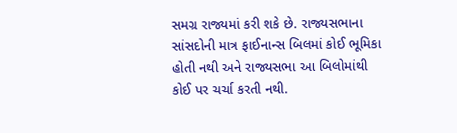સમગ્ર રાજ્યમાં કરી શકે છે. રાજ્યસભાના સાંસદોની માત્ર ફાઈનાન્સ બિલમાં કોઈ ભૂમિકા હોતી નથી અને રાજ્યસભા આ બિલોમાંથી કોઈ પર ચર્ચા કરતી નથી.